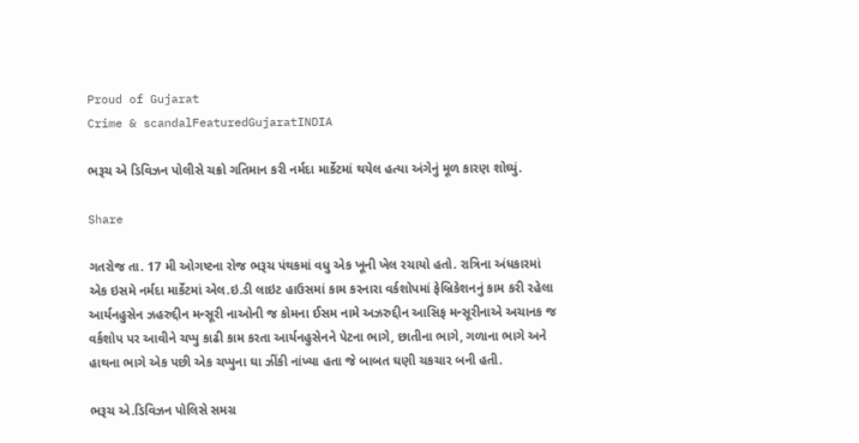Proud of Gujarat
Crime & scandalFeaturedGujaratINDIA

ભરૂચ એ ડિવિઝન પોલીસે ચક્રો ગતિમાન કરી નર્મદા માર્કેટમાં થયેલ હત્યા અંગેનું મૂળ કારણ શોઘ્યું.

Share

ગતરોજ તા. 17 મી ઓગષ્ટના રોજ ભરૂચ પંથકમાં વધુ એક ખૂની ખેલ રચાયો હતો. રાત્રિના અંધકારમાં એક ઇસમે નર્મદા માર્કેટમાં એલ.ઇ.ડી લાઇટ હાઉસમાં કામ કરનારા વર્કશોપમાં ફેબ્રિકેશનનું કામ કરી રહેલા આર્યનહુસેન ઝહરુદ્દીન મન્સૂરી નાઓની જ કોમના ઈસમ નામે અઝરુદ્દીન આસિફ મન્સૂરીનાએ અચાનક જ વર્કશોપ પર આવીને ચપ્પુ કાઢી કામ કરતા આર્યનહુસેનને પેટના ભાગે, છાતીના ભાગે, ગળાના ભાગે અને હાથના ભાગે એક પછી એક ચપ્પુના ઘા ઝીંકી નાંખ્યા હતા જે બાબત ઘણી ચકચાર બની હતી.

ભરૂચ એ.ડિવિઝન પોલિસે સમગ્ર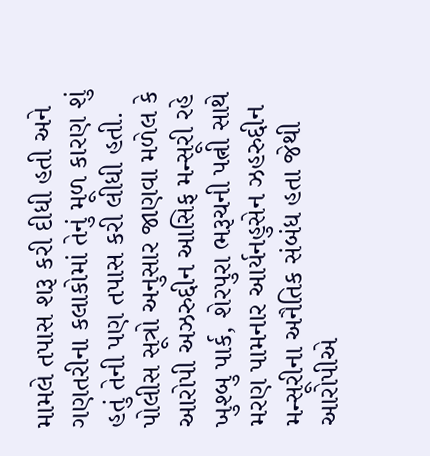મામલે તપાસ શરૂ કરી દીધી હતી અને ગણતરીના કલાકોમાં તેનું મૂળ કારણ શું હતું તેની પણ તપાસ કરી લીધી હતી. પોલીસ સૂત્રો અનુસાર જાણવા મળેલ કે આરોપી અઝરુદ્દીન આસિફ મન્સૂરી રહે ખુશ્બુ પાર્ક, શેરપુરા ભરૂચની પત્ની સાથે મરણ પામનાર આર્યનહુસેન ઝહરુદ્દીન મન્સૂરીના અનૈતિક સંબંધ હતા જેથી આરોપીએ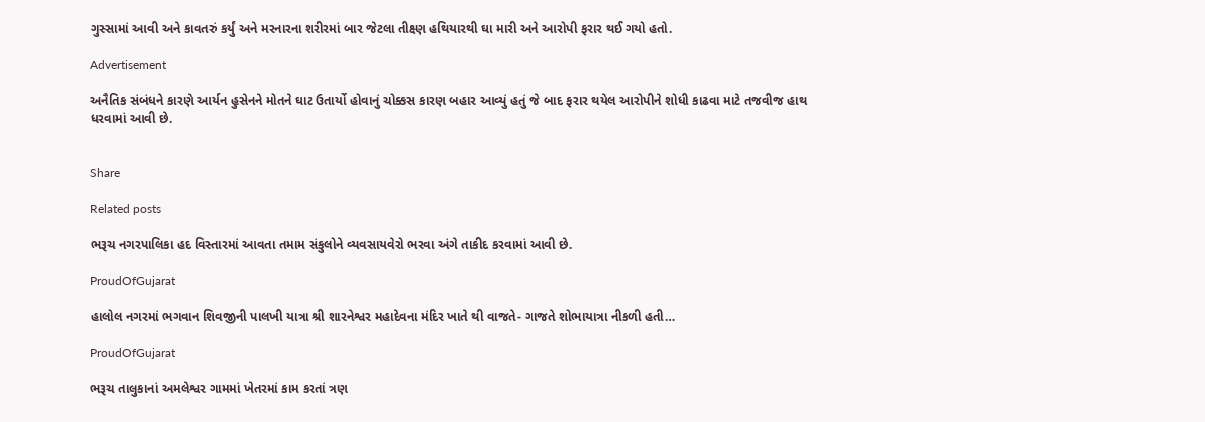ગુસ્સામાં આવી અને કાવતરું કર્યું અને મરનારના શરીરમાં બાર જેટલા તીક્ષ્ણ હથિયારથી ઘા મારી અને આરોપી ફરાર થઈ ગયો હતો.

Advertisement

અનૈતિક સંબંધને કારણે આર્યન હુસેનને મોતને ઘાટ ઉતાર્યો હોવાનું ચોક્કસ કારણ બહાર આવ્યું હતું જે બાદ ફરાર થયેલ આરોપીને શોધી કાઢવા માટે તજવીજ હાથ ધરવામાં આવી છે.


Share

Related posts

ભરૂચ નગરપાલિકા હદ વિસ્તારમાં આવતા તમામ સંકુલોને વ્યવસાયવેરો ભરવા અંગે તાકીદ કરવામાં આવી છે.

ProudOfGujarat

હાલોલ નગરમાં ભગવાન શિવજીની પાલખી યાત્રા શ્રી શારનેશ્વર મહાદેવના મંદિર ખાતે થી વાજતે- ગાજતે શોભાયાત્રા નીકળી હતી…

ProudOfGujarat

ભરૂચ તાલુકાનાં અમલેશ્વર ગામમાં ખેતરમાં કામ કરતાં ત્રણ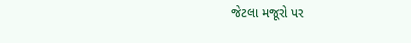જેટલા મજૂરો પર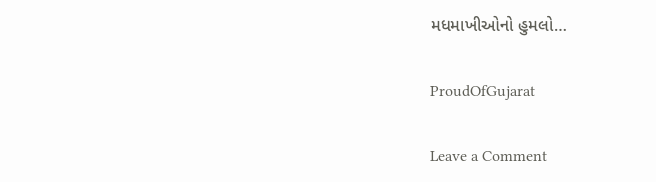મધમાખીઓનો હુમલો…

ProudOfGujarat

Leave a Comment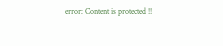error: Content is protected !!